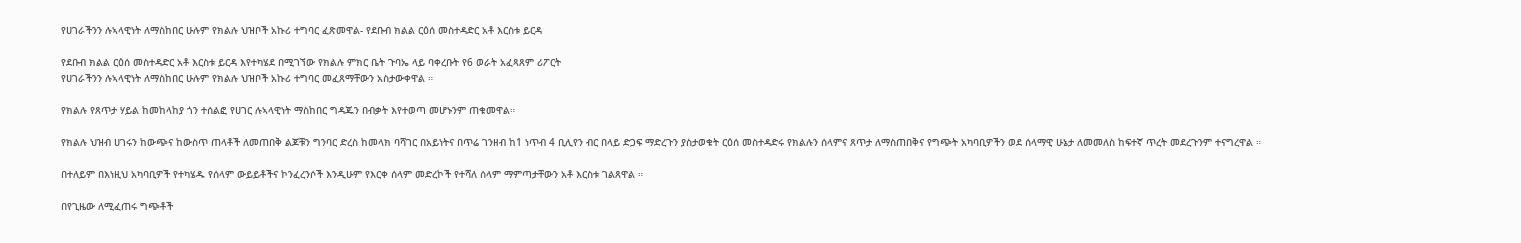የሀገራችንን ሉኣላዊነት ለማስከበር ሁሉም የክልሉ ህዝቦች አኩሪ ተግባር ፈጽመዋል- የደቡብ ክልል ርዕሰ መስተዳድር አቶ እርስቱ ይርዳ

የደቡብ ክልል ርዕሰ መስተዳድር አቶ እርስቱ ይርዳ እየተካሄደ በሚገኘው የክልሉ ምክር ቤት ጉባኤ ላይ ባቀረቡት የ6 ወራት አፈጻጸም ሪፖርት
የሀገራችንን ሉኣላዊነት ለማስከበር ሁሉም የክልሉ ህዝቦች አኩሪ ተግባር መፈጸማቸውን አስታውቀዋል ።

የክልሉ የጸጥታ ሃይል ከመከላከያ ጎን ተሰልፎ የሀገር ሉኣላዊነት ማስከበር ግዳጁን በብቃት እየተወጣ መሆኑንም ጠቁመዋል።

የክልሉ ህዝብ ሀገሩን ከውጭና ከውስጥ ጠላቶች ለመጠበቅ ልጆቹን ግንባር ድረስ ከመላክ ባሻገር በአይነትና በጥሬ ገንዘብ ከ1 ነጥብ 4 ቢሊየን ብር በላይ ድጋፍ ማድረጉን ያስታወቁት ርዕሰ መስተዳድሩ የክልሉን ሰላምና ጸጥታ ለማስጠበቅና የግጭት አካባቢዎችን ወደ ሰላማዊ ሁኔታ ለመመለስ ከፍተኛ ጥረት መደረጉንም ተናግረዋል ።

በተለይም በእነዚህ አካባቢዎች የተካሄዱ የሰላም ውይይቶችና ኮንፈረንሶች እንዲሁም የእርቀ ሰላም መድረኮች የተሻለ ሰላም ማምጣታቸውን አቶ እርስቱ ገልጸዋል ።

በየጊዜው ለሚፈጠሩ ግጭቶች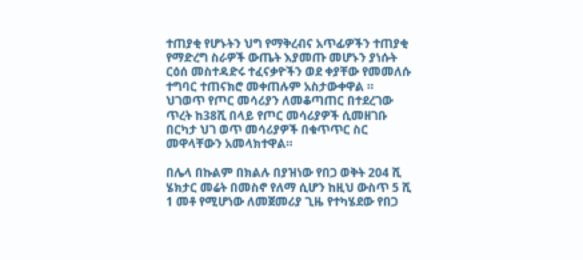ተጠያቂ የሆኑትን ህግ የማቅረብና አጥፊዎችን ተጠያቂ የማድረግ ስራዎች ውጤት እያመጡ መሆኑን ያነሱት ርዕሰ መስተዳድሩ ተፈናቃዮችን ወደ ቀያቸው የመመለሱ ተግባር ተጠናክሮ መቀጠሉም አስታውቀዋል ።
ህገወጥ የጦር መሳሪያን ለመቆጣጠር በተደረገው ጥረት ከ38ሺ በላይ የጦር መሳሪያዎች ሲመዘገቡ በርካታ ህገ ወጥ መሳሪያዎች በቁጥጥር ስር መዋላቸውን አመላክተዋል።

በሌላ በኩልም በክልሉ በያዝነው የበጋ ወቅት 204 ሺ ሄክታር መሬት በመስኖ የለማ ሲሆን ከዚህ ውስጥ 5 ሺ 1 መቶ የሚሆነው ለመጀመሪያ ጊዜ የተካሄደው የበጋ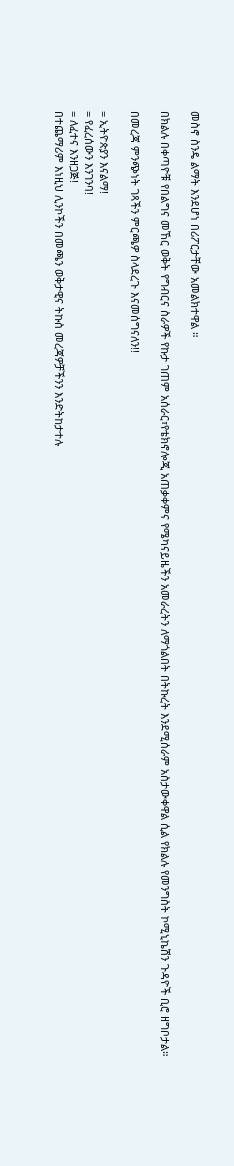መስኖ ስንዴ ልማት እንደሆነ በሪፖርታቸው አመልክተዋል ።

በክልሉ በቀጣዮቹ የበልግና መኸር ወቅት የግብርና ስራዎች የኩታ ገጠም አሰራር፣የቴክኖሎጂ አጠቃቀምና የሜካናይዜችን አመራረትን ለማጎልበት በትኩረት እንደሚሰራም አስታውቀዋል ሲል የክልሉ የመንግስት ኮሚኒኬሽን ጉዳዮች ቢሮ ዘግቦታል።

በመረጃ ምንጭነት ገጻችን ምርጫዎ ስላደረጉ እናመሰግናለን!!

= ኢትዮጵያን እናልማ!
= የፈረሰውን እንገንባ!
= ለፈተና እንዘጋጅ!
በተጨማሪም እነዚህ ሊንኮችን በመጫን ወቅታዊና ትኩስ መረጃዎቻችንን እንድትከታተሉ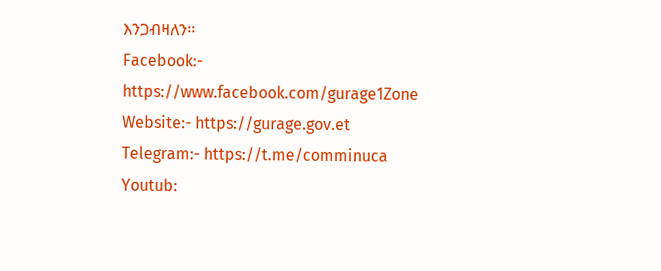እንጋብዛለን፡፡
Facebook:-
https://www.facebook.com/gurage1Zone
Website:- https://gurage.gov.et
Telegram:- https://t.me/comminuca
Youtub: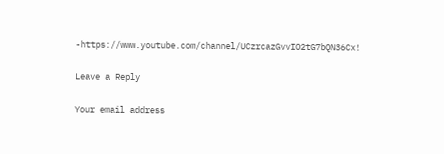-https://www.youtube.com/channel/UCzrcazGvvIO2tG7bQN36Cx!

Leave a Reply

Your email address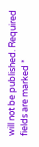will not be published. Required fields are marked *